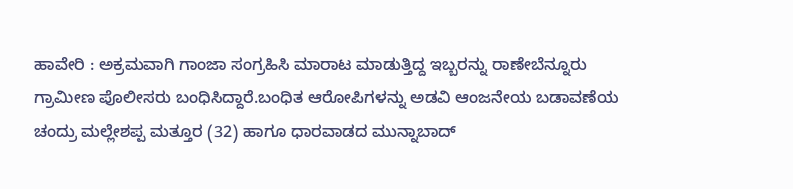ಹಾವೇರಿ : ಅಕ್ರಮವಾಗಿ ಗಾಂಜಾ ಸಂಗ್ರಹಿಸಿ ಮಾರಾಟ ಮಾಡುತ್ತಿದ್ದ ಇಬ್ಬರನ್ನು ರಾಣೇಬೆನ್ನೂರು ಗ್ರಾಮೀಣ ಪೊಲೀಸರು ಬಂಧಿಸಿದ್ದಾರೆ.ಬಂಧಿತ ಆರೋಪಿಗಳನ್ನು ಅಡವಿ ಆಂಜನೇಯ ಬಡಾವಣೆಯ ಚಂದ್ರು ಮಲ್ಲೇಶಪ್ಪ ಮತ್ತೂರ (32) ಹಾಗೂ ಧಾರವಾಡದ ಮುನ್ನಾಬಾದ್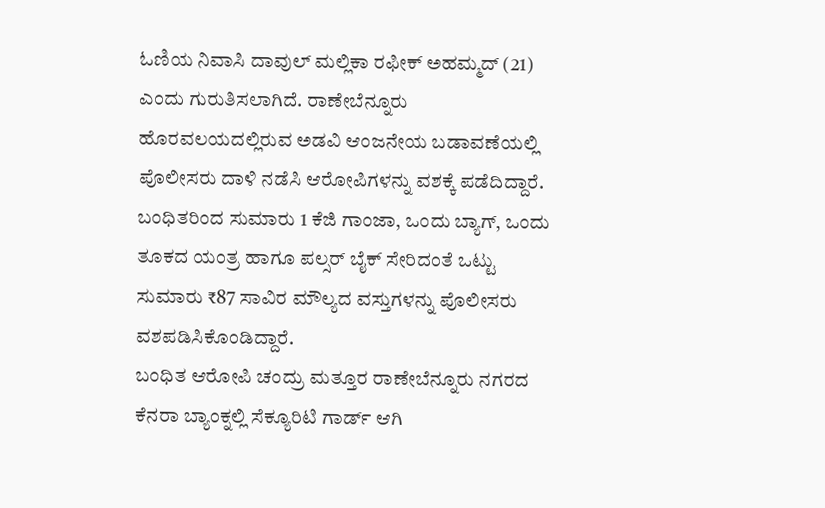ಓಣಿಯ ನಿವಾಸಿ ದಾವುಲ್ ಮಲ್ಲಿಕಾ ರಫೀಕ್ ಅಹಮ್ಮದ್ (21) ಎಂದು ಗುರುತಿಸಲಾಗಿದೆ. ರಾಣೇಬೆನ್ನೂರು ಹೊರವಲಯದಲ್ಲಿರುವ ಅಡವಿ ಆಂಜನೇಯ ಬಡಾವಣೆಯಲ್ಲಿ ಪೊಲೀಸರು ದಾಳಿ ನಡೆಸಿ ಆರೋಪಿಗಳನ್ನು ವಶಕ್ಕೆ ಪಡೆದಿದ್ದಾರೆ.
ಬಂಧಿತರಿಂದ ಸುಮಾರು 1 ಕೆಜಿ ಗಾಂಜಾ, ಒಂದು ಬ್ಯಾಗ್, ಒಂದು ತೂಕದ ಯಂತ್ರ ಹಾಗೂ ಪಲ್ಸರ್ ಬೈಕ್ ಸೇರಿದಂತೆ ಒಟ್ಟು ಸುಮಾರು ₹87 ಸಾವಿರ ಮೌಲ್ಯದ ವಸ್ತುಗಳನ್ನು ಪೊಲೀಸರು ವಶಪಡಿಸಿಕೊಂಡಿದ್ದಾರೆ.
ಬಂಧಿತ ಆರೋಪಿ ಚಂದ್ರು ಮತ್ತೂರ ರಾಣೇಬೆನ್ನೂರು ನಗರದ ಕೆನರಾ ಬ್ಯಾಂಕ್ನಲ್ಲಿ ಸೆಕ್ಯೂರಿಟಿ ಗಾರ್ಡ್ ಆಗಿ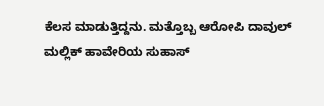ಕೆಲಸ ಮಾಡುತ್ತಿದ್ದನು. ಮತ್ತೊಬ್ಬ ಆರೋಪಿ ದಾವುಲ್ ಮಲ್ಲಿಕ್ ಹಾವೇರಿಯ ಸುಹಾಸ್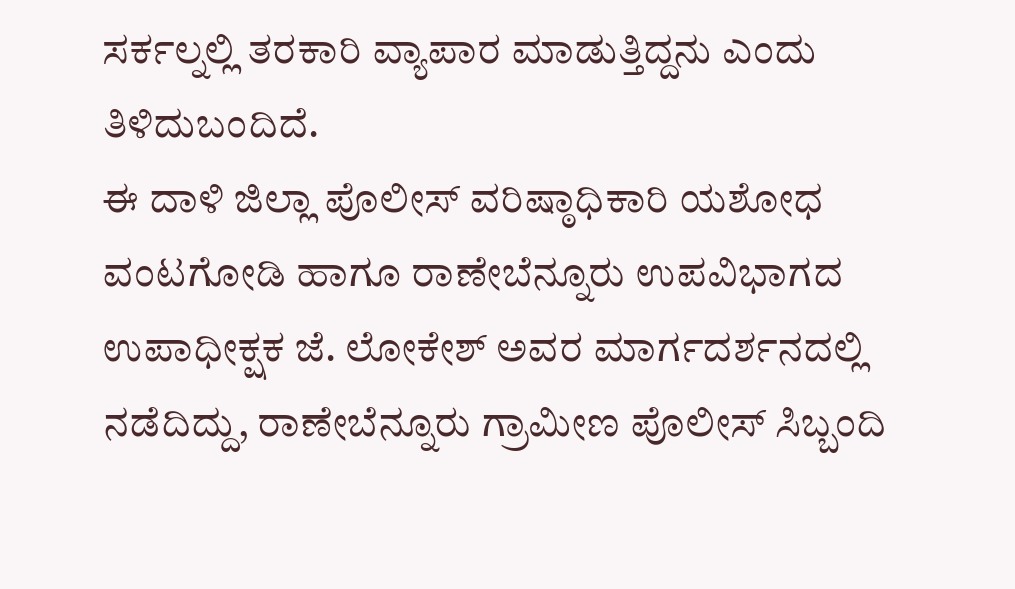ಸರ್ಕಲ್ನಲ್ಲಿ ತರಕಾರಿ ವ್ಯಾಪಾರ ಮಾಡುತ್ತಿದ್ದನು ಎಂದು ತಿಳಿದುಬಂದಿದೆ.
ಈ ದಾಳಿ ಜಿಲ್ಲಾ ಪೊಲೀಸ್ ವರಿಷ್ಠಾಧಿಕಾರಿ ಯಶೋಧ ವಂಟಗೋಡಿ ಹಾಗೂ ರಾಣೇಬೆನ್ನೂರು ಉಪವಿಭಾಗದ ಉಪಾಧೀಕ್ಷಕ ಜೆ. ಲೋಕೇಶ್ ಅವರ ಮಾರ್ಗದರ್ಶನದಲ್ಲಿ ನಡೆದಿದ್ದು, ರಾಣೇಬೆನ್ನೂರು ಗ್ರಾಮೀಣ ಪೊಲೀಸ್ ಸಿಬ್ಬಂದಿ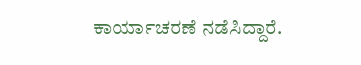ಕಾರ್ಯಾಚರಣೆ ನಡೆಸಿದ್ದಾರೆ.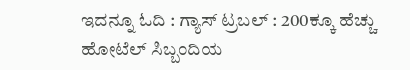ಇದನ್ನೂ ಓದಿ : ಗ್ಯಾಸ್ ಟ್ರಬಲ್ : 200ಕ್ಕೂ ಹೆಚ್ಚು ಹೋಟೆಲ್ ಸಿಬ್ಬಂದಿಯ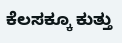ಕೆಲಸಕ್ಕೂ ಕುತ್ತು